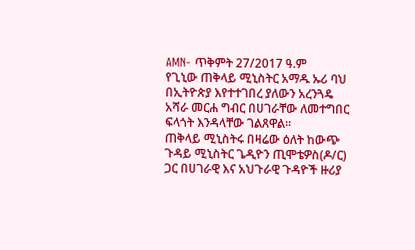AMN- ጥቅምት 27/2017 ዓ.ም
የጊኒው ጠቅላይ ሚኒስትር አማዱ ኡሪ ባህ በኢትዮጵያ እየተተገበረ ያለውን አረንጓዴ አሻራ መርሐ ግብር በሀገራቸው ለመተግበር ፍላጎት እንዳላቸው ገልጸዋል።
ጠቅላይ ሚኒስትሩ በዛሬው ዕለት ከውጭ ጉዳይ ሚኒስትር ጌዲዮን ጢሞቴዎስ(ዶ/ር) ጋር በሀገራዊ እና አህጉራዊ ጉዳዮች ዙሪያ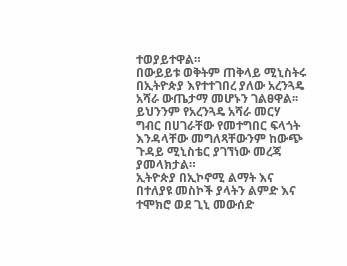ተወያይተዋል።
በውይይቱ ወቅትም ጠቅላይ ሚኒስትሩ በኢትዮጵያ እየተተገበረ ያለው አረንጓዴ አሻራ ውጤታማ መሆኑን ገልፀዋል፡፡
ይህንንም የአረንጓዴ አሻራ መርሃ ግብር በሀገራቸው የመተግበር ፍላጎት እንዳላቸው መግለጻቸውንም ከውጭ ጉዳይ ሚኒስቴር ያገኘነው መረጃ ያመላክታል።
ኢትዮጵያ በኢኮኖሚ ልማት እና በተለያዩ መስኮች ያላትን ልምድ እና ተሞክሮ ወደ ጊኒ መውሰድ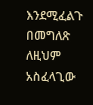እንደሚፈልጉ በመግለጽ ለዚህም አስፈላጊው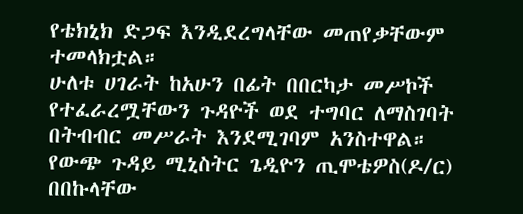የቴክኒክ ድጋፍ እንዲደረግላቸው መጠየቃቸውም ተመላክቷል።
ሁለቱ ሀገራት ከአሁን በፊት በበርካታ መሥኮች የተፈራረሟቸውን ጉዳዮች ወደ ተግባር ለማስገባት በትብብር መሥራት እንደሚገባም አንስተዋል።
የውጭ ጉዳይ ሚኒስትር ጌዲዮን ጢሞቴዎስ(ዶ/ር) በበኩላቸው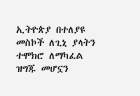ኢትዮጵያ በተለያዩ መስኮች ለጊኒ ያላትን ተሞክሮ ለማካፈል ዝግጁ መሆኗን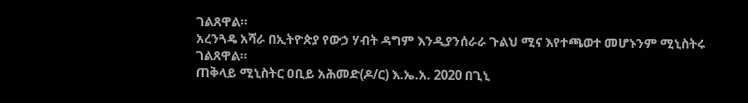ገልጸዋል።
አረንጓዴ አሻራ በኢትዮጵያ የውኃ ሃብት ዳግም እንዲያንሰራራ ጉልህ ሚና እየተጫወተ መሆኑንም ሚኒስትሩ ገልጸዋል።
ጠቅላይ ሚኒስትር ዐቢይ አሕመድ(ዶ/ር) እ.ኤ.አ. 2020 በጊኒ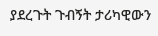ያደረጉት ጉብኝት ታሪካዊውን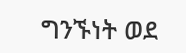ግንኙነት ወደ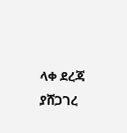ላቀ ደረጃ ያሸጋገረ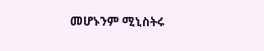መሆኑንም ሚኒስትሩ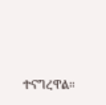ተናግረዋል።